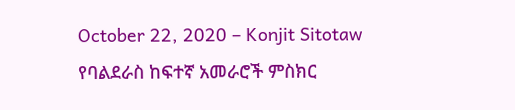October 22, 2020 – Konjit Sitotaw
የባልደራስ ከፍተኛ አመራሮች ምስክር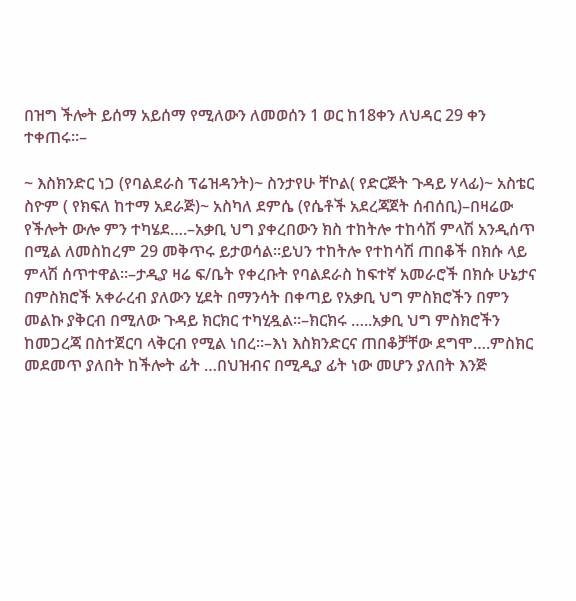በዝግ ችሎት ይሰማ አይሰማ የሚለውን ለመወሰን 1 ወር ከ18ቀን ለህዳር 29 ቀን ተቀጠሩ።–

~ እስክንድር ነጋ (የባልደራስ ፕሬዝዳንት)~ ስንታየሁ ቸኮል( የድርጅት ጉዳይ ሃላፊ)~ አስቴር ስዮም ( የክፍለ ከተማ አደራጅ)~ አስካለ ደምሴ (የሴቶች አደረጃጀት ሰብሰቢ)–በዛሬው የችሎት ውሎ ምን ተካሄደ….–አቃቢ ህግ ያቀረበውን ክስ ተከትሎ ተከሳሽ ምላሽ አንዲሰጥ በሚል ለመስከረም 29 መቅጥሩ ይታወሳል።ይህን ተከትሎ የተከሳሽ ጠበቆች በክሱ ላይ ምላሽ ሰጥተዋል።–ታዲያ ዛሬ ፍ/ቤት የቀረቡት የባልደራስ ከፍተኛ አመራሮች በክሱ ሁኔታና በምስክሮች አቀራረብ ያለውን ሂደት በማንሳት በቀጣይ የአቃቢ ህግ ምስክሮችን በምን መልኩ ያቅርብ በሚለው ጉዳይ ክርክር ተካሂዷል።–ክርክሩ …..አቃቢ ህግ ምስክሮችን ከመጋረጃ በስተጀርባ ላቅርብ የሚል ነበረ።–እነ እስክንድርና ጠበቆቻቸው ደግሞ….ምስክር መደመጥ ያለበት ከችሎት ፊት …በህዝብና በሚዲያ ፊት ነው መሆን ያለበት እንጅ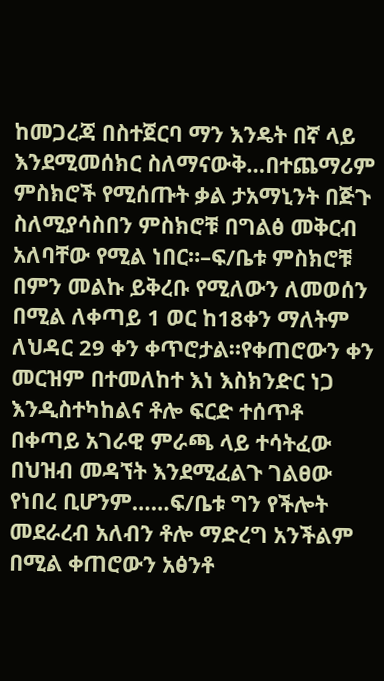ከመጋረጃ በስተጀርባ ማን እንዴት በኛ ላይ እንደሚመሰክር ስለማናውቅ…በተጨማሪም ምስክሮች የሚሰጡት ቃል ታአማኒንት በጅጉ ስለሚያሳስበን ምስክሮቹ በግልፅ መቅርብ አለባቸው የሚል ነበር።–ፍ/ቤቱ ምስክሮቹ በምን መልኩ ይቅረቡ የሚለውን ለመወሰን በሚል ለቀጣይ 1 ወር ከ18ቀን ማለትም ለህዳር 29 ቀን ቀጥሮታል።የቀጠሮውን ቀን መርዝም በተመለከተ እነ እስክንድር ነጋ እንዲስተካከልና ቶሎ ፍርድ ተሰጥቶ በቀጣይ አገራዊ ምራጫ ላይ ተሳትፈው በህዝብ መዳኘት እንደሚፈልጉ ገልፀው የነበረ ቢሆንም……ፍ/ቤቱ ግን የችሎት መደራረብ አለብን ቶሎ ማድረግ አንችልም በሚል ቀጠሮውን አፅንቶ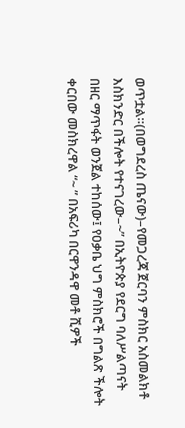ወጥቷል።(በወግደረስ ጤናው)–የመጋረጃ ጀርባን ምስክር አስመልክቶ እስክንድር በችሎት የተናገረው–~” በኢትዮጵያ የደርግ ባለሥልጣናት በዘር ማጥፋት ወንጀል ተከሰው፤ የዐቃቤ ህግ ምስክሮች በግልጽ ችሎት ቀርበው መስክረዋል “~ ” በአፍሪካ በርዋንዳዋ መቶ ሺዎች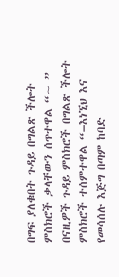በግፍ ያለቁበት ጉዳይ በግልጽ ችሎት ምስክሮች ቃላቸውን ሰጥተዋል “~ ” በናዚዎች ጉዳይ ምስክሮች በግልጽ ችሎት ምስክሮች ተሰምተዋል “–እነኚህ እና የመሳሰሉ እጅግ በጣም ከባድ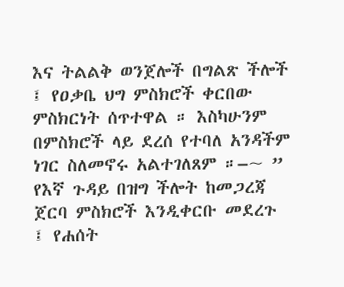እና ትልልቅ ወንጀሎች በግልጽ ችሎች ፤ የዐቃቤ ህግ ምስክሮች ቀርበው ምስክርነት ሰጥተዋል ። እስካሁንም በምስክሮች ላይ ደረሰ የተባለ አንዳችም ነገር ስለመኖሩ አልተገለጸም ።–~ ” የእኛ ጉዳይ በዝግ ችሎት ከመጋረጃ ጀርባ ምስክሮች እንዲቀርቡ መደረጉ ፤ የሐሰት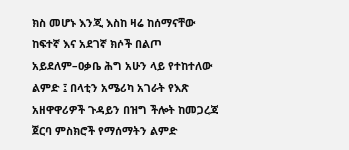ክስ መሆኑ እንጂ እስከ ዛሬ ከሰማናቸው ከፍተኛ እና አደገኛ ክሶች በልጦ አይደለም–ዐቃቤ ሕግ አሁን ላይ የተከተለው ልምድ ፤ በላቲን አሜሪካ አገራት የእጽ አዘዋዋሪዎች ጉዳይን በዝግ ችሎት ከመጋረጃ ጀርባ ምስክሮች የማሰማትን ልምድ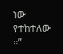ነው የተከተለው ።”